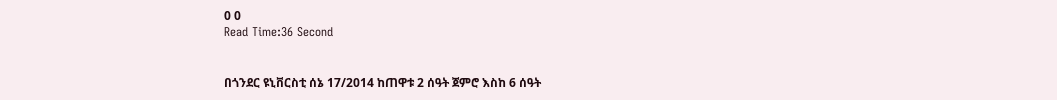0 0
Read Time:36 Second


በጎንደር ዩኒቨርስቲ ሰኔ 17/2014 ከጠዋቱ 2 ሰዓት ጀምሮ እስከ 6 ሰዓት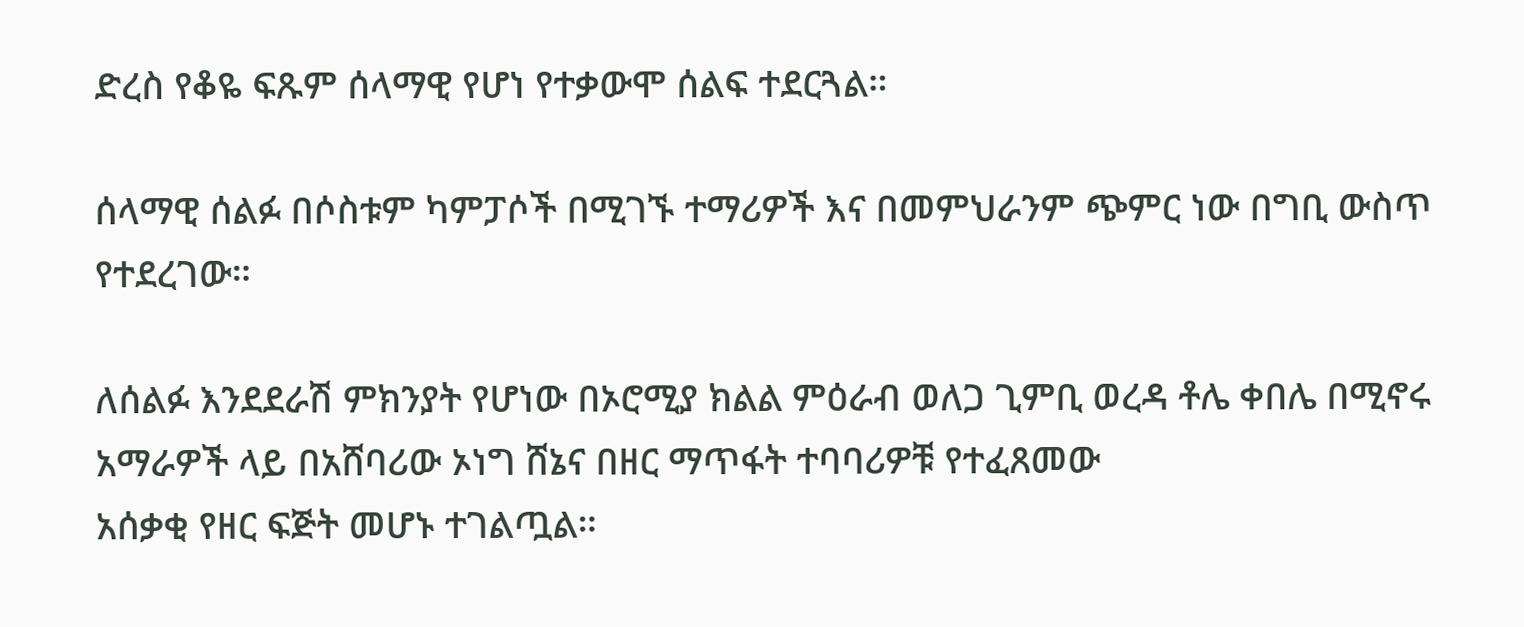ድረስ የቆዬ ፍጹም ሰላማዊ የሆነ የተቃውሞ ሰልፍ ተደርጓል።

ሰላማዊ ሰልፉ በሶስቱም ካምፓሶች በሚገኙ ተማሪዎች እና በመምህራንም ጭምር ነው በግቢ ውስጥ የተደረገው።

ለሰልፉ እንደደራሽ ምክንያት የሆነው በኦሮሚያ ክልል ምዕራብ ወለጋ ጊምቢ ወረዳ ቶሌ ቀበሌ በሚኖሩ አማራዎች ላይ በአሸባሪው ኦነግ ሸኔና በዘር ማጥፋት ተባባሪዎቹ የተፈጸመው
አሰቃቂ የዘር ፍጅት መሆኑ ተገልጧል።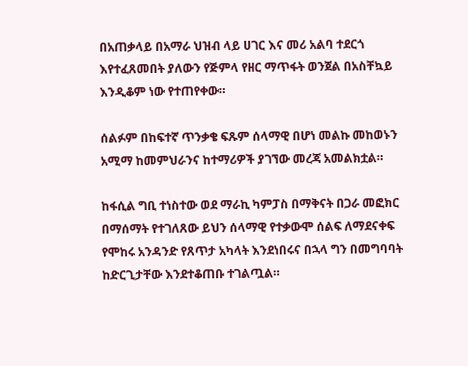በአጠቃላይ በአማራ ህዝብ ላይ ሀገር እና መሪ አልባ ተደርጎ እየተፈጸመበት ያለውን የጅምላ የዘር ማጥፋት ወንጀል በአስቸኳይ እንዲቆም ነው የተጠየቀው።

ሰልፉም በከፍተኛ ጥንቃቄ ፍጹም ሰላማዊ በሆነ መልኩ መከወኑን አሚማ ከመምህራንና ከተማሪዎች ያገኘው መረጃ አመልክቷል።

ከፋሲል ግቢ ተነስተው ወደ ማራኪ ካምፓስ በማቅናት በጋራ መፎክር በማሰማት የተገለጸው ይህን ሰላማዊ የተቃውሞ ሰልፍ ለማደናቀፍ የሞከሩ አንዳንድ የጸጥታ አካላት እንደነበሩና በኋላ ግን በመግባባት ከድርጊታቸው እንደተቆጠቡ ተገልጧል።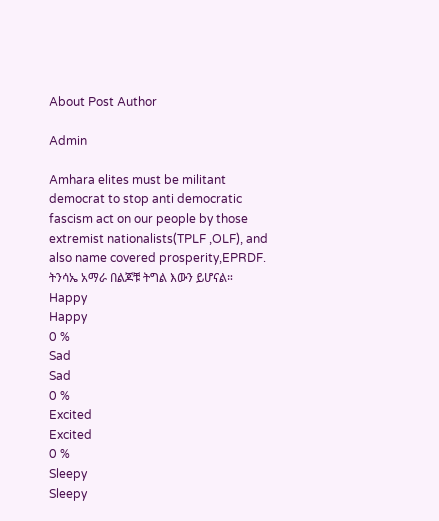About Post Author

Admin

Amhara elites must be militant democrat to stop anti democratic fascism act on our people by those extremist nationalists(TPLF ,OLF), and also name covered prosperity,EPRDF. ትንሳኤ አማራ በልጆቹ ትግል እውን ይሆናል።
Happy
Happy
0 %
Sad
Sad
0 %
Excited
Excited
0 %
Sleepy
Sleepy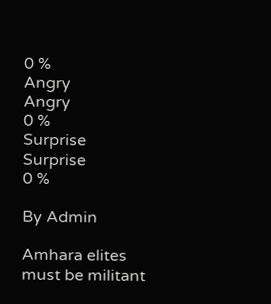0 %
Angry
Angry
0 %
Surprise
Surprise
0 %

By Admin

Amhara elites must be militant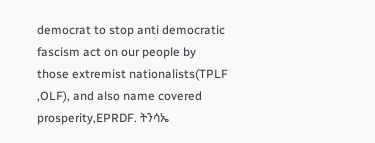democrat to stop anti democratic fascism act on our people by those extremist nationalists(TPLF ,OLF), and also name covered prosperity,EPRDF. ትንሳኤ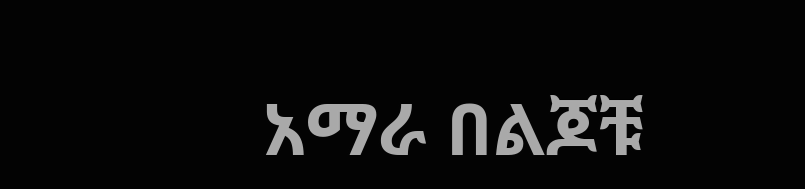አማራ በልጆቹ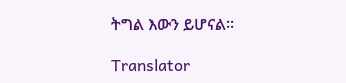ትግል እውን ይሆናል።

Translator